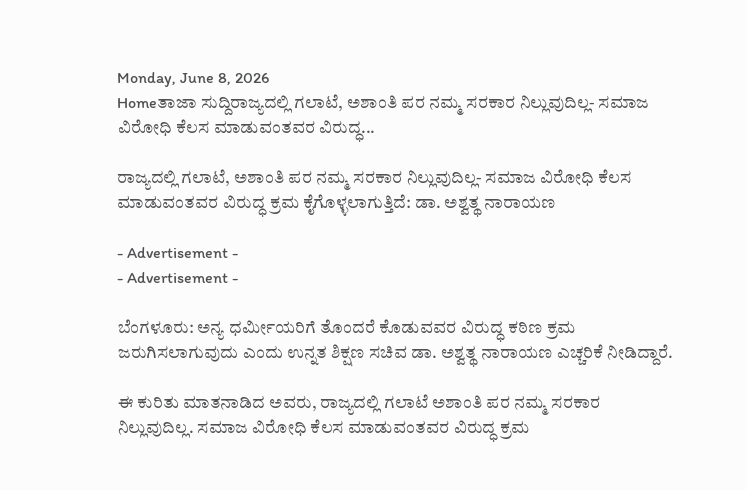Monday, June 8, 2026
Homeತಾಜಾ ಸುದ್ದಿರಾಜ್ಯದಲ್ಲಿ ಗಲಾಟೆ, ಅಶಾಂತಿ ಪರ ನಮ್ಮ ಸರಕಾರ ನಿಲ್ಲುವುದಿಲ್ಲ- ಸಮಾಜ ವಿರೋಧಿ ಕೆಲಸ ಮಾಡುವಂತವರ ವಿರುದ್ಧ...

ರಾಜ್ಯದಲ್ಲಿ ಗಲಾಟೆ, ಅಶಾಂತಿ ಪರ ನಮ್ಮ ಸರಕಾರ ನಿಲ್ಲುವುದಿಲ್ಲ- ಸಮಾಜ ವಿರೋಧಿ ಕೆಲಸ ಮಾಡುವಂತವರ ವಿರುದ್ಧ ಕ್ರಮ ಕೈಗೊಳ್ಳಲಾಗುತ್ತಿದೆ: ಡಾ. ಅಶ್ವತ್ಥ ನಾರಾಯಣ

- Advertisement -
- Advertisement -

ಬೆಂಗಳೂರು: ಅನ್ಯ ಧರ್ಮೀಯರಿಗೆ ತೊಂದರೆ ಕೊಡುವವರ ವಿರುದ್ಧ ಕಠಿಣ ಕ್ರಮ ಜರುಗಿಸಲಾಗುವುದು ಎಂದು ಉನ್ನತ ಶಿಕ್ಷಣ ಸಚಿವ ಡಾ. ಅಶ್ವತ್ಥ ನಾರಾಯಣ ಎಚ್ಚರಿಕೆ ನೀಡಿದ್ದಾರೆ.

ಈ ಕುರಿತು ಮಾತನಾಡಿದ ಅವರು, ರಾಜ್ಯದಲ್ಲಿ ಗಲಾಟೆ ಅಶಾಂತಿ ಪರ ನಮ್ಮ ಸರಕಾರ ನಿಲ್ಲುವುದಿಲ್ಲ. ಸಮಾಜ ವಿರೋಧಿ ಕೆಲಸ ಮಾಡುವಂತವರ ವಿರುದ್ಧ ಕ್ರಮ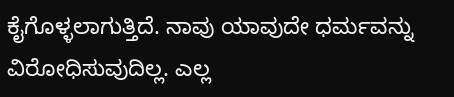ಕೈಗೊಳ್ಳಲಾಗುತ್ತಿದೆ. ನಾವು ಯಾವುದೇ ಧರ್ಮವನ್ನು ವಿರೋಧಿಸುವುದಿಲ್ಲ. ಎಲ್ಲ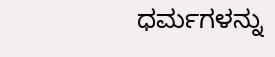ಧರ್ಮಗಳನ್ನು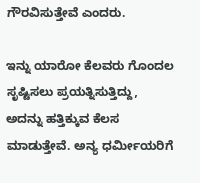ಗೌರವಿಸುತ್ತೇವೆ ಎಂದರು.

ಇನ್ನು ಯಾರೋ ಕೆಲವರು ಗೊಂದಲ ಸೃಷ್ಟಿಸಲು ಪ್ರಯತ್ನಿಸುತ್ತಿದ್ದು, ಅದನ್ನು ಹತ್ತಿಕ್ಕುವ ಕೆಲಸ ಮಾಡುತ್ತೇವೆ. ಅನ್ಯ ಧರ್ಮೀಯರಿಗೆ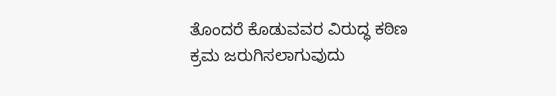ತೊಂದರೆ ಕೊಡುವವರ ವಿರುದ್ಧ ಕಠಿಣ ಕ್ರಮ ಜರುಗಿಸಲಾಗುವುದು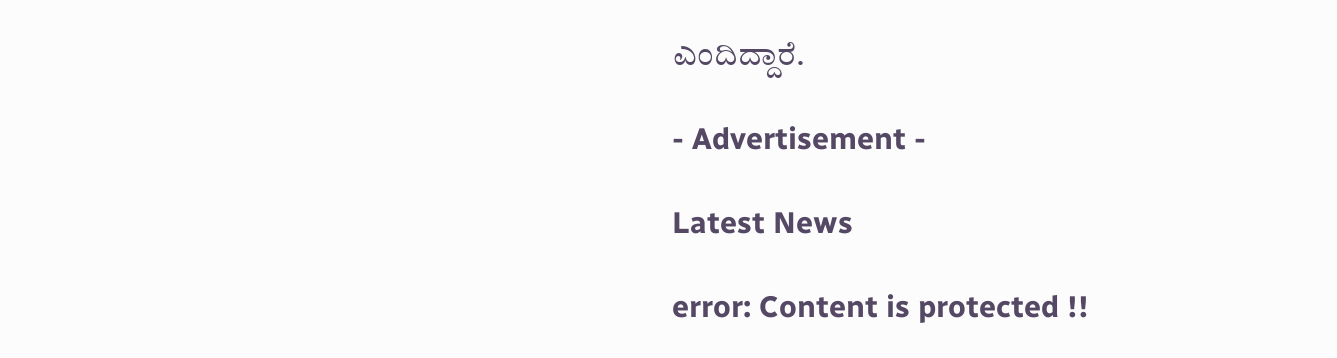ಎಂದಿದ್ದಾರೆ.

- Advertisement -

Latest News

error: Content is protected !!